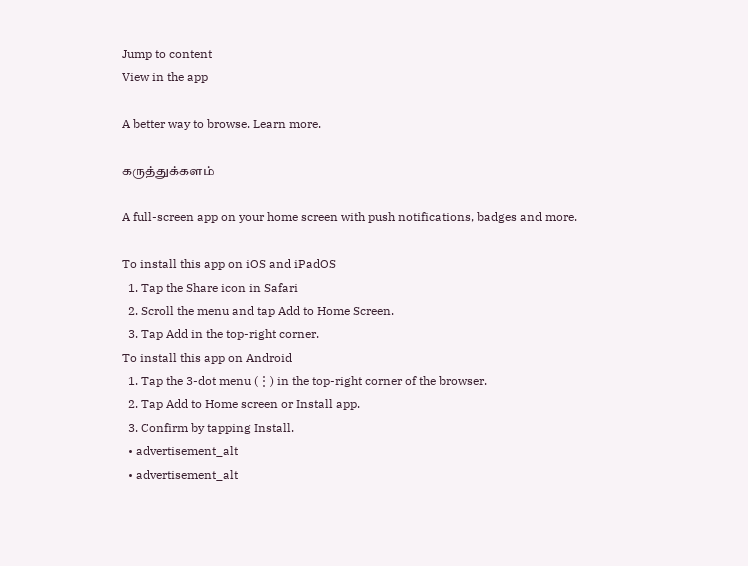Jump to content
View in the app

A better way to browse. Learn more.

கருத்துக்களம்

A full-screen app on your home screen with push notifications, badges and more.

To install this app on iOS and iPadOS
  1. Tap the Share icon in Safari
  2. Scroll the menu and tap Add to Home Screen.
  3. Tap Add in the top-right corner.
To install this app on Android
  1. Tap the 3-dot menu (⋮) in the top-right corner of the browser.
  2. Tap Add to Home screen or Install app.
  3. Confirm by tapping Install.
  • advertisement_alt
  • advertisement_alt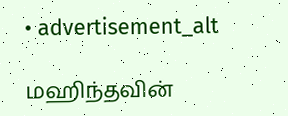• advertisement_alt

மஹிந்தவின்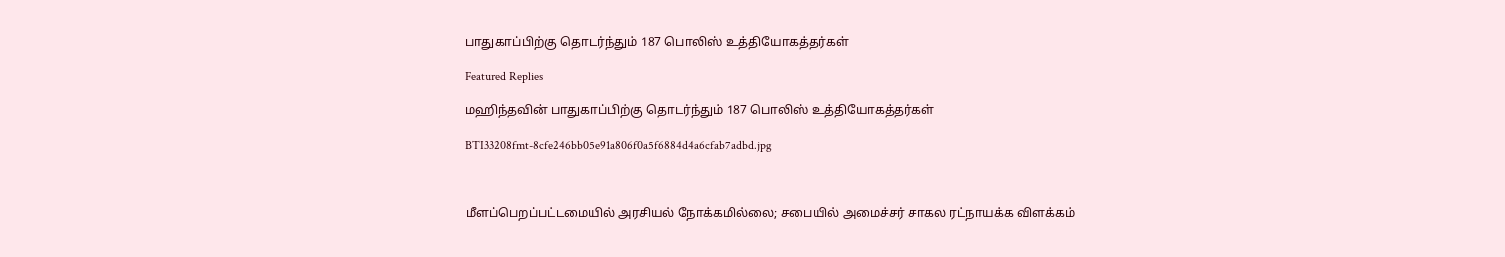பாதுகாப்பிற்கு தொடர்ந்தும் 187 பொலிஸ் உத்தியோகத்தர்கள்

Featured Replies

மஹிந்தவின் பாதுகாப்பிற்கு தொடர்ந்தும் 187 பொலிஸ் உத்தியோகத்தர்கள்

BTI33208fmt-8cfe246bb05e91a806f0a5f6884d4a6cfab7adbd.jpg



மீளப்பெறப்பட்டமையில் அரசியல் நோக்கமில்லை; சபையில் அமைச்சர் சாகல ரட்நாயக்க விளக்கம்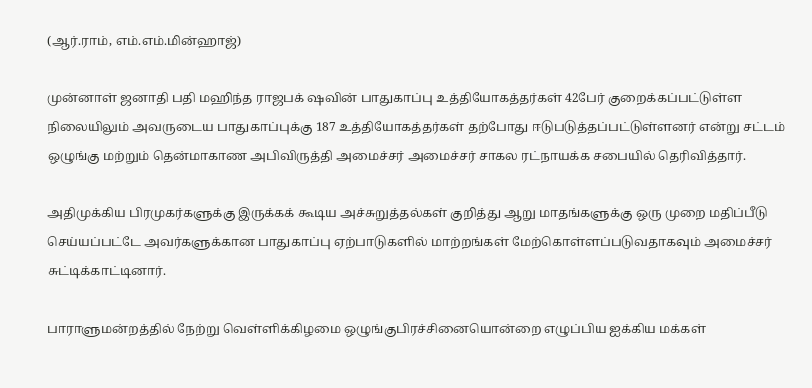(ஆர்.ராம், எம்.எம்.மின்ஹாஜ்)

முன்னாள் ஜனாதி பதி மஹிந்த ராஜபக் ஷவின் பாதுகாப்பு உத்தியோகத்தர்கள் 42பேர் குறைக்கப்பட்டுள்ள நிலையிலும் அவருடைய பாதுகாப்புக்கு 187 உத்தியோகத்தர்கள் தற்போது ஈடுபடுத்தப்பட்டுள்ளனர் என்று சட்டம் ஒழுங்கு மற்றும் தென்மாகாண அபிவிருத்தி அமைச்சர் அமைச்சர் சாகல ரட்நாயக்க சபையில் தெரிவித்தார்.

அதிமுக்கிய பிரமுகர்களுக்கு இருக்கக் கூடிய அச்சுறுத்தல்கள் குறித்து ஆறு மாதங்களுக்கு ஒரு முறை மதிப்பீடு செய்யப்பட்டே அவர்களுக்கான பாதுகாப்பு ஏற்பாடுகளில் மாற்றங்கள் மேற்கொள்ளப்படுவதாகவும் அமைச்சர் சுட்டிக்காட்டினார்.

பாராளுமன்றத்தில் நேற்று வெள்ளிக்கிழமை ஒழுங்குபிரச்சினையொன்றை எழுப்பிய ஐக்கிய மக்கள்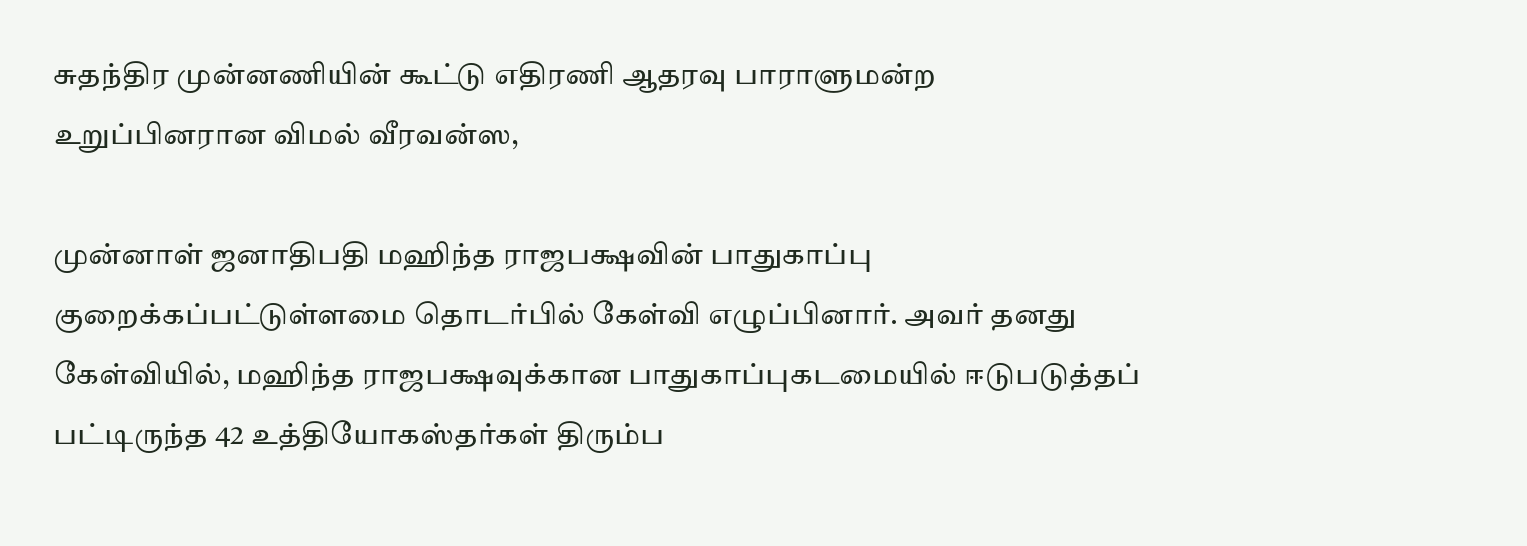சுதந்திர முன்னணியின் கூட்டு எதிரணி ஆதரவு பாராளுமன்ற உறுப்பினரான விமல் வீரவன்ஸ,

முன்னாள் ஜனாதிபதி மஹிந்த ராஜபக்ஷவின் பாதுகாப்பு குறைக்கப்பட்டுள்ளமை தொடர்பில் கேள்வி எழுப்பினார். அவர் தனது கேள்வியில், மஹிந்த ராஜபக்ஷவுக்கான பாதுகாப்புகடமையில் ஈடுபடுத்தப் பட்டிருந்த 42 உத்தியோகஸ்தர்கள் திரும்ப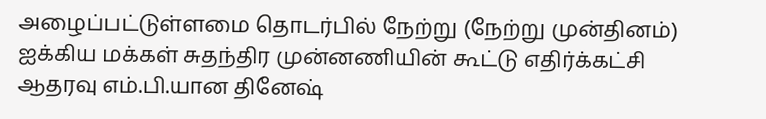அழைப்பட்டுள்ளமை தொடர்பில் நேற்று (நேற்று முன்தினம்) ஐக்கிய மக்கள் சுதந்திர முன்னணியின் கூட்டு எதிர்க்கட்சி ஆதரவு எம்.பி.யான தினேஷ்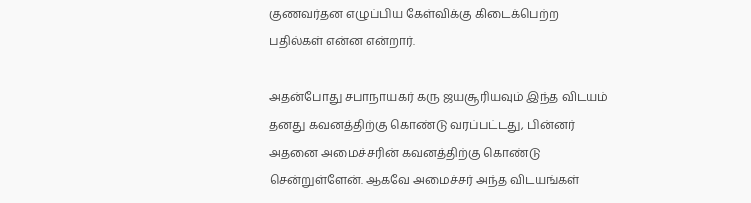குணவர்தன எழுப்பிய கேள்விக்கு கிடைக்பெற்ற பதில்கள் என்ன என்றார்.

அதன்போது சபாநாயகர் கரு ஜயசூரியவும் இந்த விடயம் தனது கவனத்திற்கு கொண்டு வரப்பட்டது, பின்னர் அதனை அமைச்சரின் கவனத்திற்கு கொண்டு சென்றுள்ளேன். ஆகவே அமைச்சர் அந்த விடயங்கள்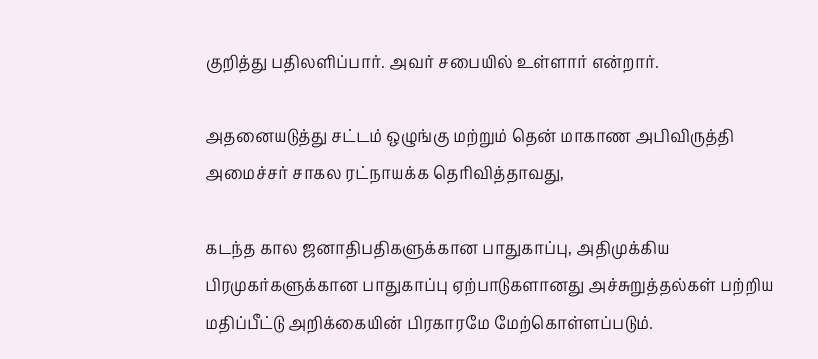குறித்து பதிலளிப்பார். அவர் சபையில் உள்ளார் என்றார்.

அதனையடுத்து சட்டம் ஒழுங்கு மற்றும் தென் மாகாண அபிவிருத்தி அமைச்சர் சாகல ரட்நாயக்க தெரிவித்தாவது,

கடந்த கால ஜனாதிபதிகளுக்கான பாதுகாப்பு, அதிமுக்கிய பிரமுகர்களுக்கான பாதுகாப்பு ஏற்பாடுகளானது அச்சுறுத்தல்கள் பற்றிய மதிப்பீட்டு அறிக்கையின் பிரகாரமே மேற்கொள்ளப்படும்.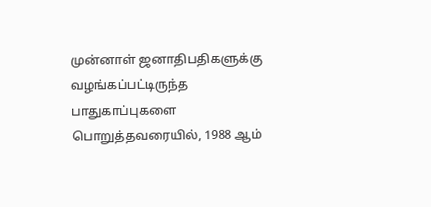முன்னாள் ஜனாதிபதிகளுக்கு வழங்கப்பட்டிருந்த பாதுகாப்புகளை பொறுத்தவரையில், 1988 ஆம்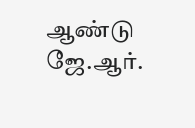ஆண்டு ஜே.ஆர்.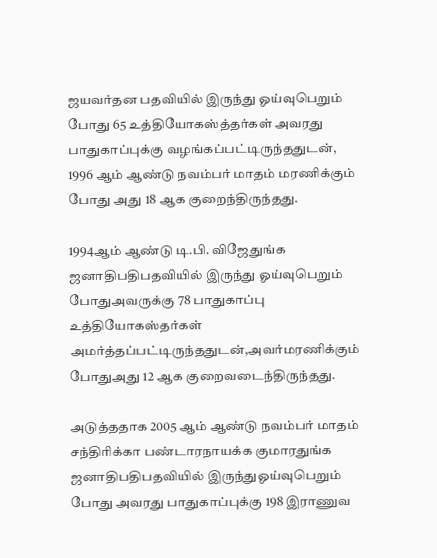ஜயவர்தன பதவியில் இருந்து ஓய்வுபெறும் போது 65 உத்தியோகஸ்த்தர்கள் அவரது பாதுகாப்புக்கு வழங்கப்பட்டிருந்ததுடன், 1996 ஆம் ஆண்டு நவம்பர் மாதம் மரணிக்கும் போது அது 18 ஆக குறைந்திருந்தது.

1994ஆம் ஆண்டு டி.பி. விஜேதுங்க ஜனாதிபதிபதவியில் இருந்து ஓய்வுபெறும் போதுஅவருக்கு 78 பாதுகாப்பு உத்தியோகஸ்தர்கள் அமர்த்தப்பட்டிருந்ததுடன்,அவர்மரணிக்கும் போதுஅது 12 ஆக குறைவடைந்திருந்தது.

அடுத்ததாக 2005 ஆம் ஆண்டு நவம்பர் மாதம் சந்திரிக்கா பண்டாரநாயக்க குமாரதுங்க ஜனாதிபதிபதவியில் இருந்துஓய்வுபெறும் போது அவரது பாதுகாப்புக்கு 198 இராணுவ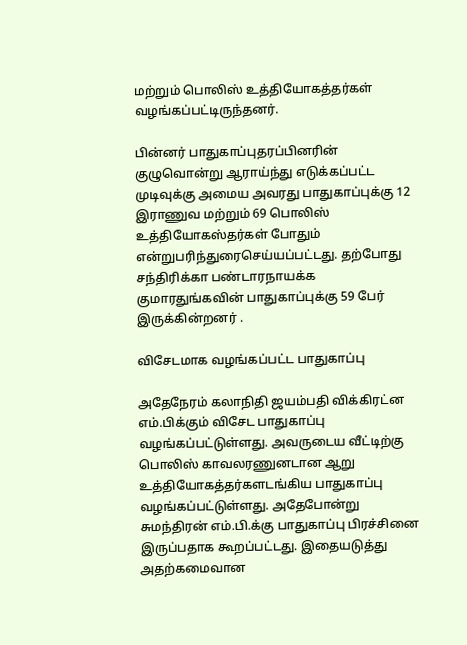மற்றும் பொலிஸ் உத்தியோகத்தர்கள் வழங்கப்பட்டிருந்தனர்.

பின்னர் பாதுகாப்புதரப்பினரின் குழுவொன்று ஆராய்ந்து எடுக்கப்பட்ட முடிவுக்கு அமைய அவரது பாதுகாப்புக்கு 12 இராணுவ மற்றும் 69 பொலிஸ் உத்தியோகஸ்தர்கள் போதும் என்றுபரிந்துரைசெய்யப்பட்டது. தற்போது சந்திரிக்கா பண்டாரநாயக்க குமாரதுங்கவின் பாதுகாப்புக்கு 59 பேர் இருக்கின்றனர் .

விசேடமாக வழங்கப்பட்ட பாதுகாப்பு

அதேநேரம் கலாநிதி ஜயம்பதி விக்கிரட்ன எம்.பிக்கும் விசேட பாதுகாப்பு வழங்கப்பட்டுள்ளது. அவருடைய வீட்டிற்கு பொலிஸ் காவலரணுனடான ஆறு உத்தியோகத்தர்களடங்கிய பாதுகாப்பு வழங்கப்பட்டுள்ளது. அதேபோன்று சுமந்திரன் எம்.பி.க்கு பாதுகாப்பு பிரச்சினை இருப்பதாக கூறப்பட்டது. இதையடுத்து அதற்கமைவான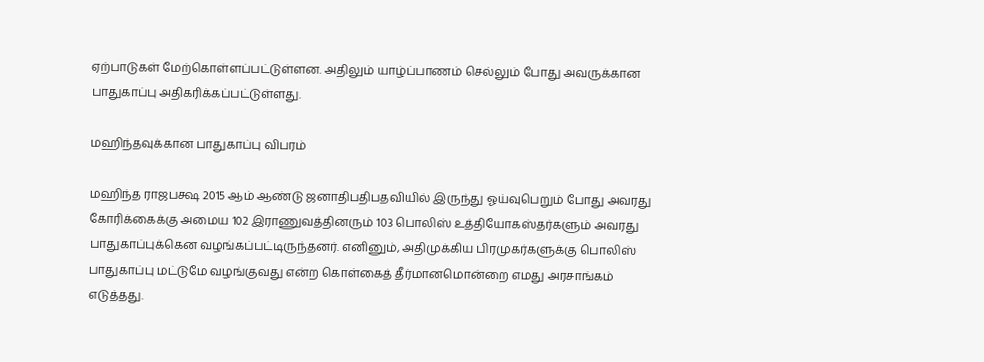ஏற்பாடுகள் மேற்கொள்ளப்பட்டுள்ளன. அதிலும் யாழ்ப்பாணம் செல்லும் போது அவருக்கான பாதுகாப்பு அதிகரிக்கப்பட்டுள்ளது.

மஹிந்தவுக்கான பாதுகாப்பு விபரம்

மஹிந்த ராஜபக்ஷ 2015 ஆம் ஆண்டு ஜனாதிபதிபதவியில் இருந்து ஓய்வுபெறும் போது அவரது கோரிக்கைக்கு அமைய 102 இராணுவத்தினரும் 103 பொலிஸ் உத்தியோகஸ்தர்களும் அவரது பாதுகாப்புக்கென வழங்கப்பட்டிருந்தனர். எனினும், அதிமுக்கிய பிரமுகர்களுக்கு பொலிஸ் பாதுகாப்பு மட்டுமே வழங்குவது என்ற கொள்கைத் தீர்மானமொன்றை எமது அரசாங்கம் எடுத்தது.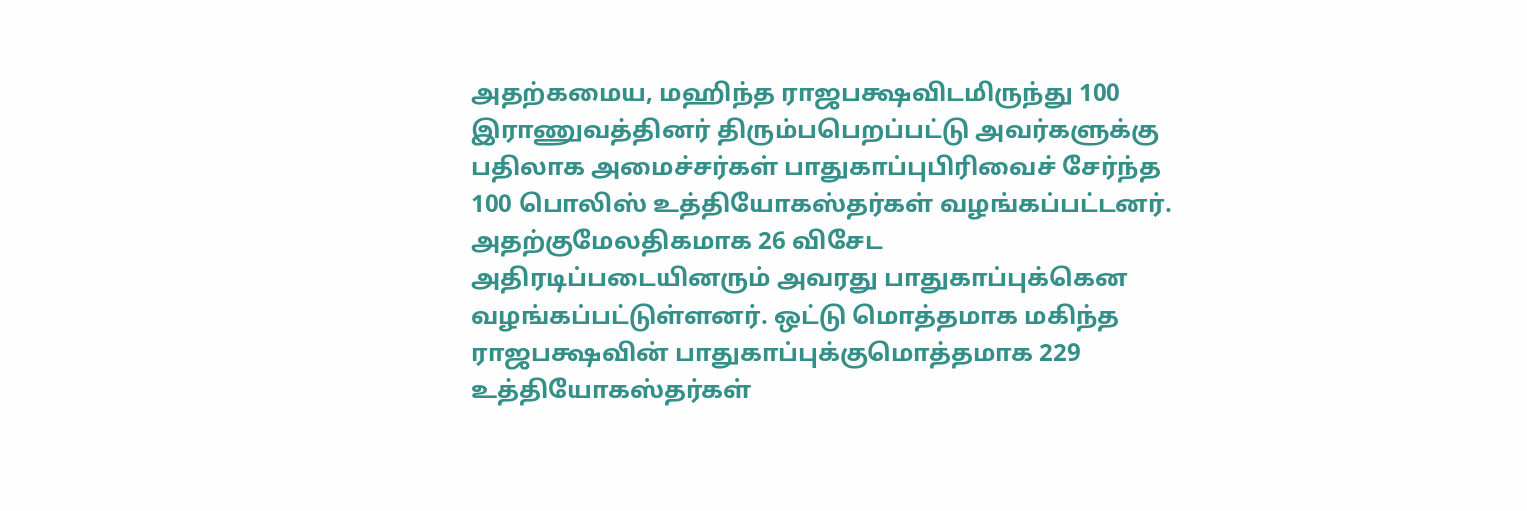அதற்கமைய, மஹிந்த ராஜபக்ஷவிடமிருந்து 100 இராணுவத்தினர் திரும்பபெறப்பட்டு அவர்களுக்கு பதிலாக அமைச்சர்கள் பாதுகாப்புபிரிவைச் சேர்ந்த 100 பொலிஸ் உத்தியோகஸ்தர்கள் வழங்கப்பட்டனர். அதற்குமேலதிகமாக 26 விசேட அதிரடிப்படையினரும் அவரது பாதுகாப்புக்கென வழங்கப்பட்டுள்ளனர். ஒட்டு மொத்தமாக மகிந்த ராஜபக்ஷவின் பாதுகாப்புக்குமொத்தமாக 229 உத்தியோகஸ்தர்கள்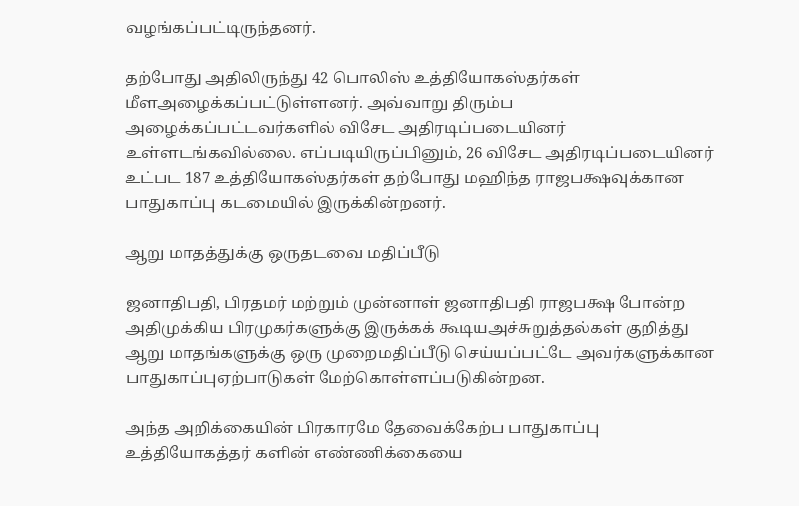வழங்கப்பட்டிருந்தனர்.

தற்போது அதிலிருந்து 42 பொலிஸ் உத்தியோகஸ்தர்கள் மீளஅழைக்கப்பட்டுள்ளனர். அவ்வாறு திரும்ப அழைக்கப்பட்டவர்களில் விசேட அதிரடிப்படையினர் உள்ளடங்கவில்லை. எப்படியிருப்பினும், 26 விசேட அதிரடிப்படையினர் உட்பட 187 உத்தியோகஸ்தர்கள் தற்போது மஹிந்த ராஜபக்ஷவுக்கான பாதுகாப்பு கடமையில் இருக்கின்றனர்.

ஆறு மாதத்துக்கு ஒருதடவை மதிப்பீடு

ஜனாதிபதி, பிரதமர் மற்றும் முன்னாள் ஜனாதிபதி ராஜபக்ஷ போன்ற அதிமுக்கிய பிரமுகர்களுக்கு இருக்கக் கூடியஅச்சுறுத்தல்கள் குறித்து ஆறு மாதங்களுக்கு ஒரு முறைமதிப்பீடு செய்யப்பட்டே அவர்களுக்கான பாதுகாப்புஏற்பாடுகள் மேற்கொள்ளப்படுகின்றன.

அந்த அறிக்கையின் பிரகாரமே தேவைக்கேற்ப பாதுகாப்பு உத்தியோகத்தர் களின் எண்ணிக்கையை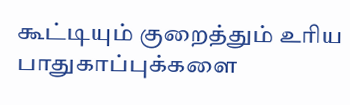கூட்டியும் குறைத்தும் உரிய பாதுகாப்புக்களை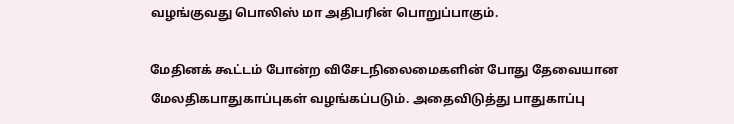வழங்குவது பொலிஸ் மா அதிபரின் பொறுப்பாகும்.

மேதினக் கூட்டம் போன்ற விசேடநிலைமைகளின் போது தேவையான மேலதிகபாதுகாப்புகள் வழங்கப்படும். அதைவிடுத்து பாதுகாப்பு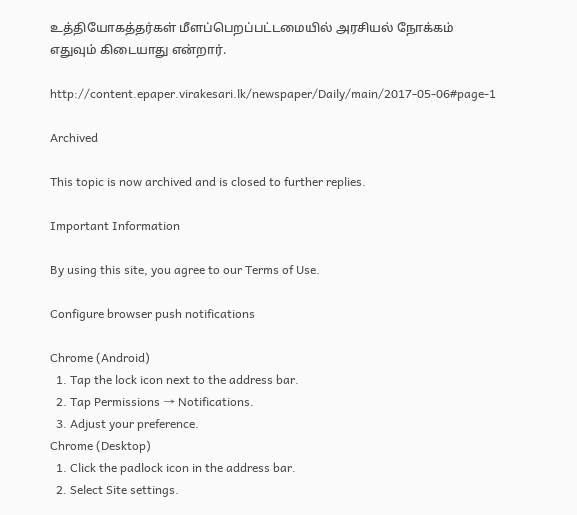உத்தியோகத்தர்கள் மீளப்பெறப்பட்டமையில் அரசியல் நோக்கம் எதுவும் கிடையாது என்றார்.

http://content.epaper.virakesari.lk/newspaper/Daily/main/2017-05-06#page-1

Archived

This topic is now archived and is closed to further replies.

Important Information

By using this site, you agree to our Terms of Use.

Configure browser push notifications

Chrome (Android)
  1. Tap the lock icon next to the address bar.
  2. Tap Permissions → Notifications.
  3. Adjust your preference.
Chrome (Desktop)
  1. Click the padlock icon in the address bar.
  2. Select Site settings.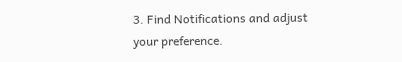3. Find Notifications and adjust your preference.